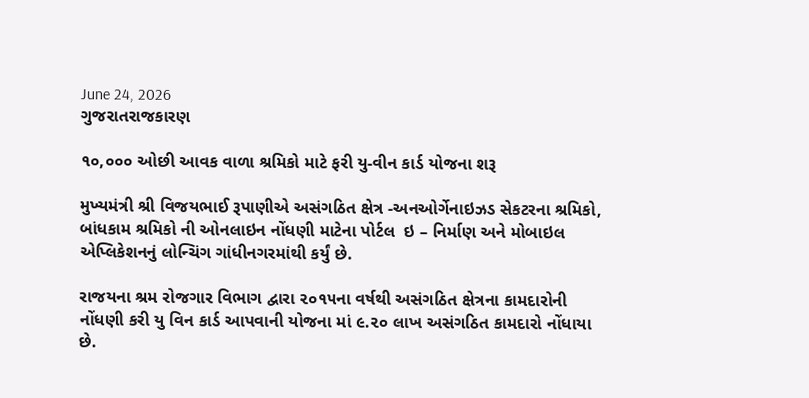June 24, 2026
ગુજરાતરાજકારણ

૧૦,૦૦૦ ઓછી આવક વાળા શ્રમિકો માટે ફરી યુ-વીન કાર્ડ યોજના શરૂ

મુખ્યમંત્રી શ્રી વિજયભાઈ રૂપાણીએ અસંગઠિત ક્ષેત્ર -અનઓર્ગેનાઇઝડ સેકટરના શ્રમિકો, બાંધકામ શ્રમિકો ની ઓનલાઇન નોંધણી માટેના પોર્ટલ  ઇ – નિર્માણ અને મોબાઇલ એપ્લિકેશનનું લોન્ચિંગ ગાંધીનગરમાંથી કર્યું છે.

રાજયના શ્રમ રોજગાર વિભાગ દ્વારા ૨૦૧૫ના વર્ષથી અસંગઠિત ક્ષેત્રના કામદારોની નોંધણી કરી યુ વિન કાર્ડ આપવાની યોજના માં ૯.૨૦ લાખ અસંગઠિત કામદારો નોંધાયા છે.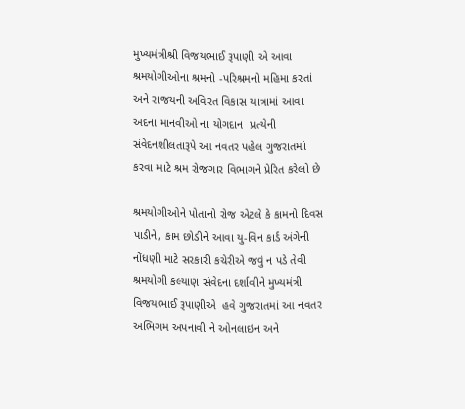મુખ્યમંત્રીશ્રી વિજયભાઈ રૂપાણી એ આવા શ્રમયોગીઓના શ્રમનો -પરિશ્રમનો મહિમા કરતાં અને રાજયની અવિરત વિકાસ યાત્રામાં આવા અદના માનવીઓ ના યોગદાન  પ્રત્યેની સંવેદનશીલતારૂપે આ નવતર પહેલ ગુજરાતમાં કરવા માટે શ્રમ રોજગાર વિભાગને પ્રેરિત કરેલો છે

શ્રમયોગીઓને પોતાનો રોજ એટલે કે કામનો દિવસ પાડીને, કામ છોડીને આવા યુ-વિન કાર્ડ અંગેની નોંધણી માટે સરકારી કચેરીએ જવું ન પડે તેવી  શ્રમયોગી કલ્યાણ સંવેદના દર્શાવીને મુખ્યમંત્રી  વિજયભાઈ રૂપાણીએ  હવે ગુજરાતમાં આ નવતર અભિગમ અપનાવી ને ઓનલાઇન અને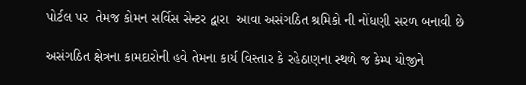પોર્ટલ પર  તેમજ કોમન સર્વિસ સેન્ટર દ્વારા  આવા અસંગઠિત શ્રમિકો ની નોંધણી સરળ બનાવી છે

અસંગઠિત ક્ષેત્રના કામદારોની હવે તેમના કાર્ય વિસ્તાર કે રહેઠાણના સ્થળે જ કેમ્પ યોજીને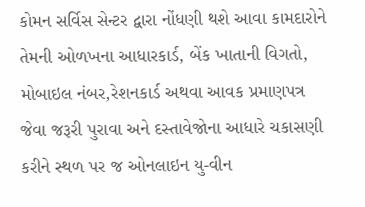કોમન સર્વિસ સેન્ટર દ્વારા નોંધણી થશે આવા કામદારોને તેમની ઓળખના આધારકાર્ડ, બેંક ખાતાની વિગતો, મોબાઇલ નંબર,રેશનકાર્ડ અથવા આવક પ્રમાણપત્ર જેવા જરૂરી પુરાવા અને દસ્તાવેજોના આધારે ચકાસણી કરીને સ્થળ પર જ ઓનલાઇન યુ-વીન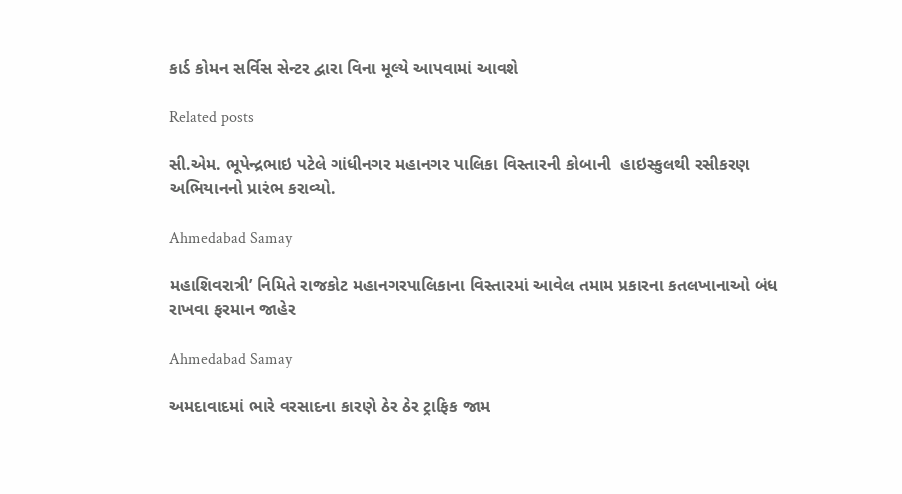કાર્ડ કોમન સર્વિસ સેન્ટર દ્વારા વિના મૂલ્યે આપવામાં આવશે

Related posts

સી.એમ. ભૂપેન્દ્રભાઇ પટેલે ગાંધીનગર મહાનગર પાલિકા વિસ્તારની કોબાની  હાઇસ્કુલથી રસીકરણ અભિયાનનો પ્રારંભ કરાવ્યો.

Ahmedabad Samay

મહાશિવરાત્રી’ નિમિતે રાજકોટ મહાનગરપાલિકાના વિસ્‍તારમાં આવેલ તમામ પ્રકારના કતલખાનાઓ બંધ રાખવા ફરમાન જાહેર

Ahmedabad Samay

અમદાવાદમાં ભારે વરસાદના કારણે ઠેર ઠેર ટ્રાફિક જામ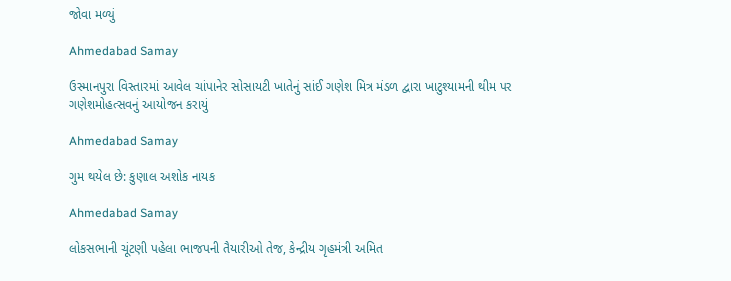જોવા મળ્યું

Ahmedabad Samay

ઉસ્માનપુરા વિસ્તારમાં આવેલ ચાંપાનેર સોસાયટી ખાતેનું સાંઈ ગણેશ મિત્ર મંડળ દ્વારા ખાટુશ્યામની થીમ પર ગણેશમોહત્સવનું આયોજન કરાયું

Ahmedabad Samay

ગુમ થયેલ છે: કુણાલ અશોક નાયક

Ahmedabad Samay

લોકસભાની ચૂંટણી પહેલા ભાજપની તૈયારીઓ તેજ, કેન્દ્રીય ગૃહમંત્રી અમિત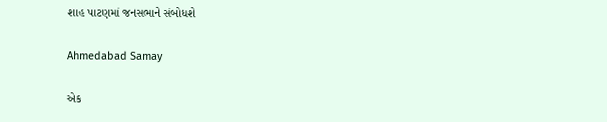શાહ પાટણમાં જનસભાને સંબોધશે

Ahmedabad Samay

એક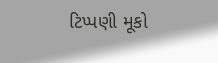ટિપ્પણી મૂકો